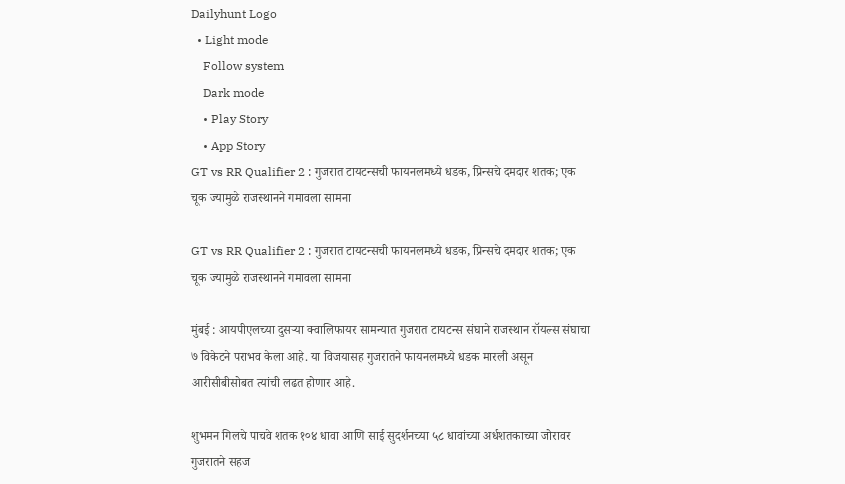Dailyhunt Logo
  • Light mode
    Follow system
    Dark mode
    • Play Story
    • App Story
GT vs RR Qualifier 2 : गुजरात टायटन्सची फायनलमध्ये धडक, प्रिन्सचे दमदार शतक; एक चूक ज्यामुळे राजस्थानने गमावला सामना

GT vs RR Qualifier 2 : गुजरात टायटन्सची फायनलमध्ये धडक, प्रिन्सचे दमदार शतक; एक चूक ज्यामुळे राजस्थानने गमावला सामना

मुंबई : आयपीएलच्या दुसऱ्या क्वालिफायर सामन्यात गुजरात टायटन्स संघाने राजस्थान रॉयल्स संघाचा ७ विकेटने पराभव केला आहे. या विजयासह गुजरातने फायनलमध्ये धडक मारली असून आरीसीबीसोबत त्यांची लढत होणार आहे.

शुभमन गिलचे पाचवे शतक १०४ धावा आणि साई सुदर्शनच्या ५८ धावांच्या अर्धशतकाच्या जोरावर गुजरातने सहज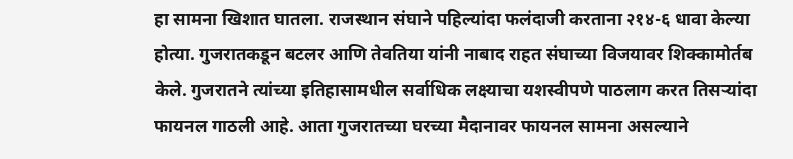हा सामना खिशात घातला. राजस्थान संघाने पहिल्यांदा फलंदाजी करताना २१४-६ धावा केल्या होत्या. गुजरातकडून बटलर आणि तेवतिया यांनी नाबाद राहत संघाच्या विजयावर शिक्कामोर्तब केले. गुजरातने त्यांच्या इतिहासामधील सर्वाधिक लक्ष्याचा यशस्वीपणे पाठलाग करत तिसऱ्यांदा फायनल गाठली आहे. आता गुजरातच्या घरच्या मैदानावर फायनल सामना असल्याने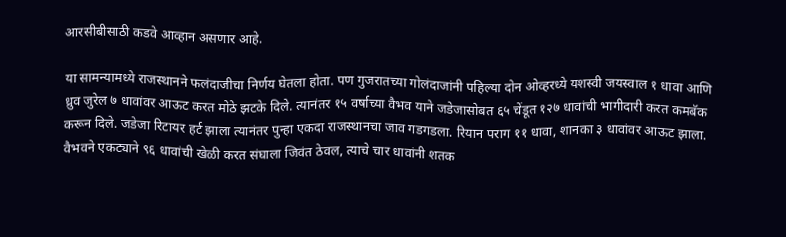आरसीबीसाठी कडवे आव्हान असणार आहे.

या सामन्यामध्ये राजस्थानने फलंदाजीचा निर्णय घेतला होता. पण गुजरातच्या गोलंदाजांनी पहिल्या दोन ओव्हरध्ये यशस्वी जयस्वाल १ धावा आणि ध्रुव जुरेल ७ धावांवर आऊट करत मोठे झटके दिले. त्यानंतर १५ वर्षाच्या वैभव याने जडेजासोबत ६५ चेंडूत १२७ धावांची भागीदारी करत कमबॅक करून दिले. जडेजा रिटायर हर्ट झाला त्यानंतर पुन्हा एकदा राजस्थानचा जाव गडगडला. रियान पराग ११ धावा, शानका ३ धावांवर आऊट झाला. वैभवने एकट्याने ९६ धावांची खेळी करत संघाला जिवंत ठेवल, त्याचे चार धावांनी शतक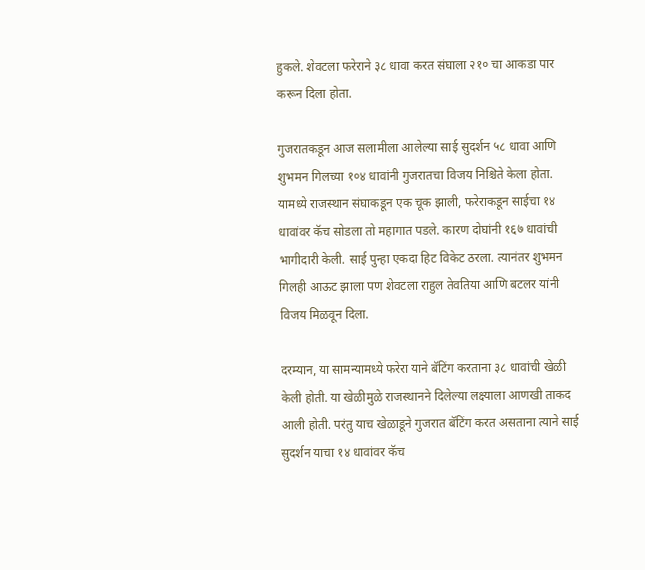हुकले. शेवटला फरेराने ३८ धावा करत संघाला २१० चा आकडा पार करून दिला होता.

गुजरातकडून आज सलामीला आलेल्या साई सुदर्शन ५८ धावा आणि शुभमन गिलच्या १०४ धावांनी गुजरातचा विजय निश्चिते केला होता. यामध्ये राजस्थान संघाकडून एक चूक झाली, फरेराकडून साईचा १४ धावांवर कॅच सोडला तो महागात पडले. कारण दोघांनी १६७ धावांची भागीदारी केली. साई पुन्हा एकदा हिट विकेट ठरला. त्यानंतर शुभमन गिलही आऊट झाला पण शेवटला राहुल तेवतिया आणि बटलर यांनी विजय मिळवून दिला.

दरम्यान, या सामन्यामध्ये फरेरा याने बॅटिंग करताना ३८ धावांची खेळी केली होती. या खेळीमुळे राजस्थानने दिलेल्या लक्ष्याला आणखी ताकद आली होती. परंतु याच खेळाडूने गुजरात बॅटिंग करत असताना त्याने साई सुदर्शन याचा १४ धावांवर कॅच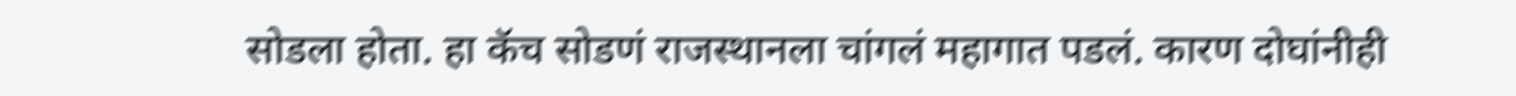सोडला होता. हा कॅच सोडणं राजस्थानला चांगलं महागात पडलं. कारण दोघांनीही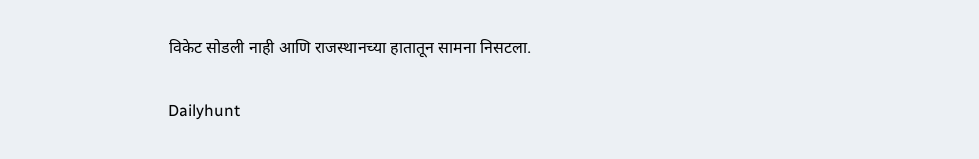विकेट सोडली नाही आणि राजस्थानच्या हातातून सामना निसटला.

Dailyhunt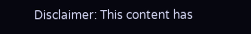Disclaimer: This content has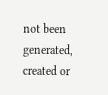not been generated, created or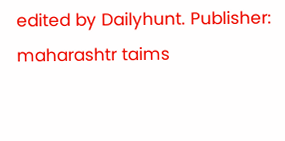edited by Dailyhunt. Publisher: maharashtr taims